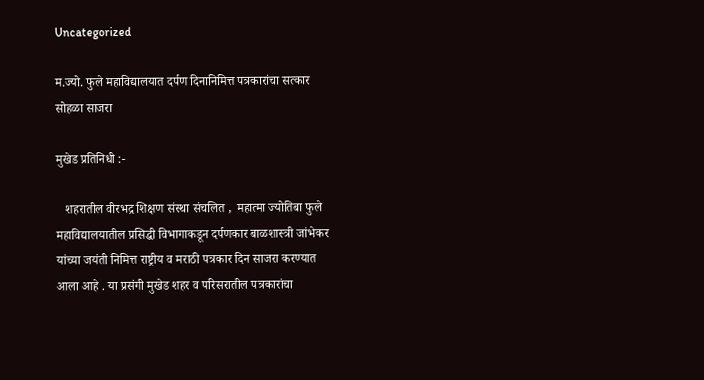Uncategorized

म.ज्यो. फुले महाविद्यालयात दर्पण दिनानिमित्त पत्रकारांचा सत्कार सोहळा साजरा

मुखेड प्रतिनिधी :-

   शहरातील वीरभद्र शिक्षण संस्था संचलित ,  महात्मा ज्योतिबा फुले महाविद्यालयातील प्रसिद्धी विभागाकडून दर्पणकार बाळशास्त्री जांभेकर यांच्या जयंती निमित्त राष्ट्रीय व मराठी पत्रकार दिन साजरा करण्यात आला आहे . या प्रसंगी मुखेड शहर व परिसरातील पत्रकारांचा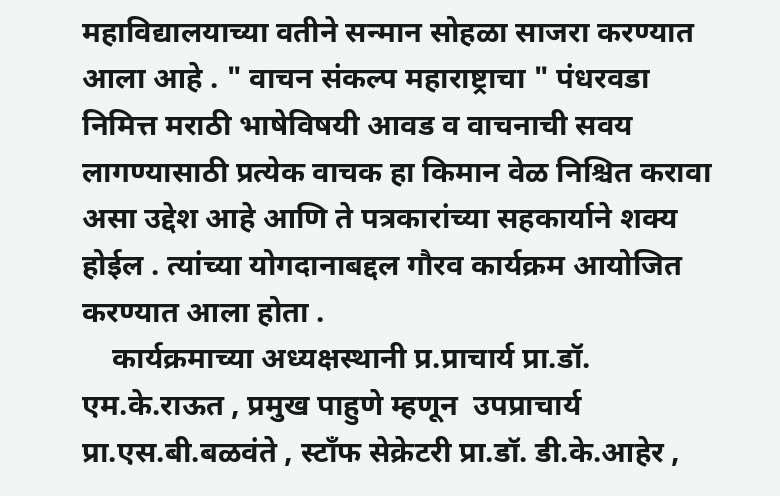महाविद्यालयाच्या वतीने सन्मान सोहळा साजरा करण्यात आला आहे . " वाचन संकल्प महाराष्ट्राचा " पंधरवडा निमित्त मराठी भाषेविषयी आवड व वाचनाची सवय लागण्यासाठी प्रत्येक वाचक हा किमान वेळ निश्चित करावा असा उद्देश आहे आणि ते पत्रकारांच्या सहकार्याने शक्य होईल . त्यांच्या योगदानाबद्दल गौरव कार्यक्रम आयोजित करण्यात आला होता .
    कार्यक्रमाच्या अध्यक्षस्थानी प्र.प्राचार्य प्रा.डॉ. एम.के.राऊत , प्रमुख पाहुणे म्हणून  उपप्राचार्य प्रा.एस.बी.बळवंते , स्टाँफ सेक्रेटरी प्रा.डॉ. डी.के.आहेर ,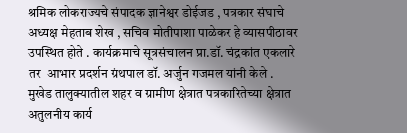श्रमिक लोकराज्यचे संपादक ज्ञानेश्वर डोईजड , पत्रकार संघाचे अध्यक्ष मेहताब शेख , सचिव मोतीपाशा पाळेकर हे व्यासपीठावर उपस्थित होते . कार्यक्रमाचे सूत्रसंचालन प्रा.डॉ. चंद्रकांत एकलारे तर  आभार प्रदर्शन ग्रंथपाल डॉ. अर्जुन गजमल यांनी केले .
मुखेड तालुक्यातील शहर व ग्रामीण क्षेत्रात पत्रकारितेच्या क्षेत्रात अतुलनीय कार्य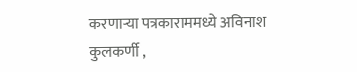करणाऱ्या पत्रकाराममध्ये अविनाश कुलकर्णी ,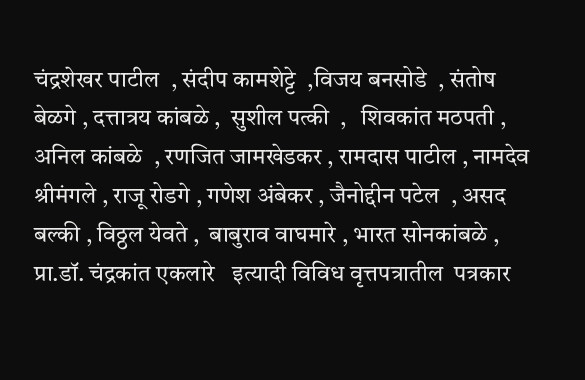चंद्रशेखर पाटील  , संदीप कामशेट्टे  ,विजय बनसोडे  , संतोष बेळगे , दत्तात्रय कांबळे ,  सुशील पत्की  ,   शिवकांत मठपती , अनिल कांबळे  , रणजित जामखेडकर , रामदास पाटील , नामदेव श्रीमंगले , राजू रोडगे , गणेश अंबेकर , जैनोद्दीन पटेल  , असद बल्की , विठ्ठल येवते ,  बाबुराव वाघमारे , भारत सोनकांबळे , प्रा.डॉ. चंद्रकांत एकलारे   इत्यादी विविध वृत्तपत्रातील  पत्रकार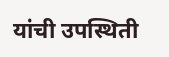यांची उपस्थिती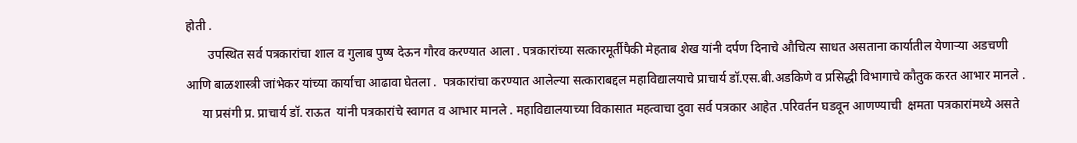होती .
       उपस्थित सर्व पत्रकारांचा शाल व गुलाब पुष्ष देऊन गौरव करण्यात आला . पत्रकारांच्या सत्कारमूर्तीपैकी मेहताब शेख यांनी दर्पण दिनाचे औचित्य साधत असताना कार्यातील येणाऱ्या अडचणी आणि बाळशास्त्री जांभेकर यांच्या कार्याचा आढावा घेतला .  पत्रकारांचा करण्यात आलेल्या सत्काराबद्दल महाविद्यालयाचे प्राचार्य डॉ.एस.बी.अडकिणे व प्रसिद्धी विभागाचे कौतुक करत आभार मानले .
     या प्रसंगी प्र. प्राचार्य डॉ. राऊत  यांनी पत्रकारांचे स्वागत व आभार मानले . महाविद्यालयाच्या विकासात महत्वाचा दुवा सर्व पत्रकार आहेत .परिवर्तन घडवून आणण्याची  क्षमता पत्रकारांमध्ये असते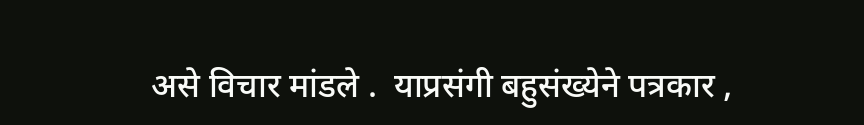असे विचार मांडले .  याप्रसंगी बहुसंख्येने पत्रकार ,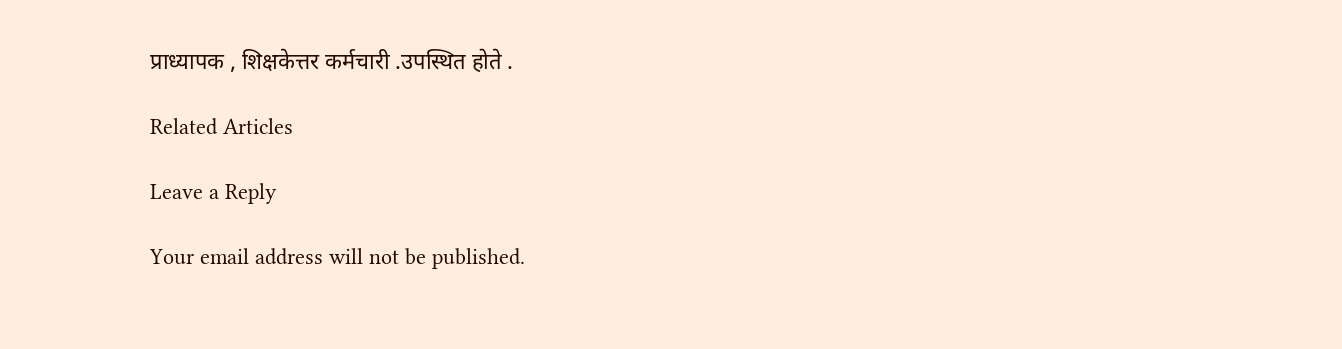प्राध्यापक , शिक्षकेत्तर कर्मचारी .उपस्थित होते .

Related Articles

Leave a Reply

Your email address will not be published.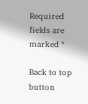Required fields are marked *

Back to top button